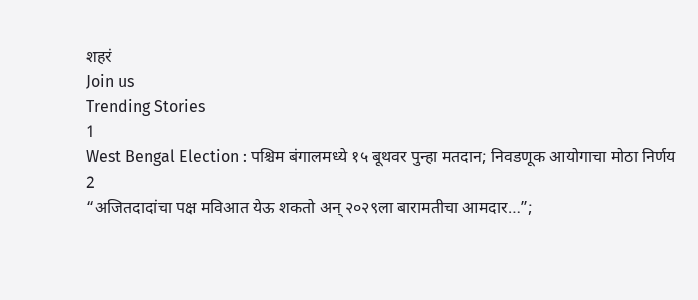शहरं
Join us
Trending Stories
1
West Bengal Election : पश्चिम बंगालमध्ये १५ बूथवर पुन्हा मतदान; निवडणूक आयोगाचा मोठा निर्णय
2
“अजितदादांचा पक्ष मविआत येऊ शकतो अन् २०२९ला बारामतीचा आमदार…”;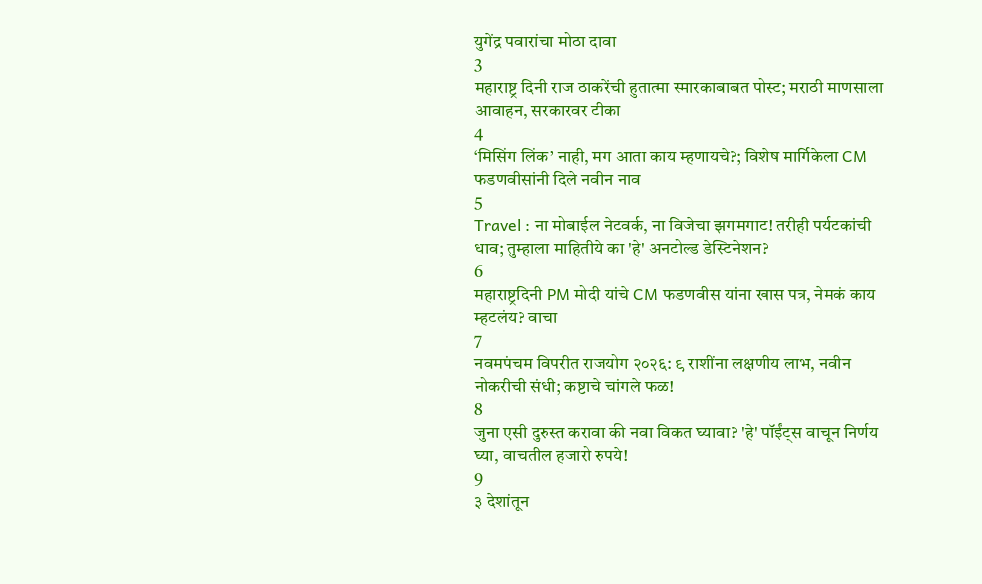युगेंद्र पवारांचा मोठा दावा
3
महाराष्ट्र दिनी राज ठाकरेंची हुतात्मा स्मारकाबाबत पोस्ट; मराठी माणसाला आवाहन, सरकारवर टीका
4
‘मिसिंग लिंक’ नाही, मग आता काय म्हणायचे?; विशेष मार्गिकेला CM फडणवीसांनी दिले नवीन नाव
5
Travel : ना मोबाईल नेटवर्क, ना विजेचा झगमगाट! तरीही पर्यटकांची धाव; तुम्हाला माहितीये का 'हे' अनटोल्ड डेस्टिनेशन?
6
महाराष्ट्रदिनी PM मोदी यांचे CM फडणवीस यांना खास पत्र, नेमकं काय म्हटलंय? वाचा
7
नवमपंचम विपरीत राजयोग २०२६: ९ राशींना लक्षणीय लाभ, नवीन नोकरीची संधी; कष्टाचे चांगले फळ!
8
जुना एसी दुरुस्त करावा की नवा विकत घ्यावा? 'हे' पॉईंट्स वाचून निर्णय घ्या, वाचतील हजारो रुपये!
9
३ देशांतून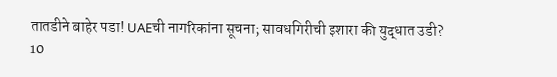तातडीने बाहेर पडा! UAEची नागरिकांना सूचना; सावधगिरीची इशारा की युद्धात उडी?
10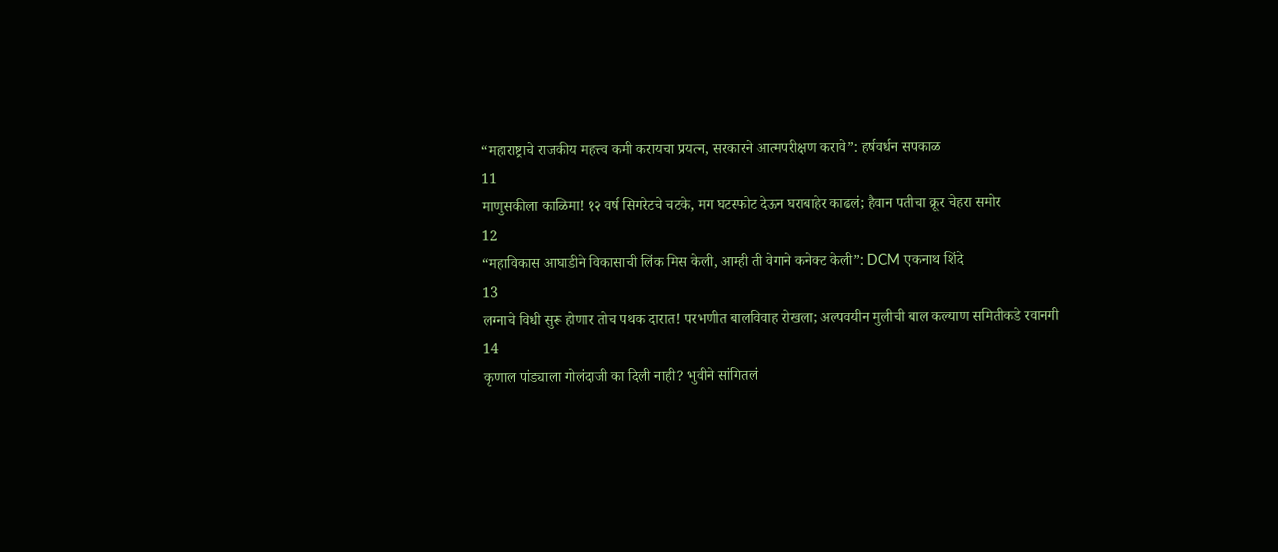“महाराष्ट्राचे राजकीय महत्त्व कमी करायचा प्रयत्न, सरकारने आत्मपरीक्षण करावे”: हर्षवर्धन सपकाळ
11
माणुसकीला काळिमा! १२ वर्ष सिगरेटचे चटके, मग घटस्फोट देऊन घराबाहेर काढलं; हैवान पतीचा क्रूर चेहरा समोर
12
“महाविकास आघाडीने विकासाची लिंक मिस केली, आम्ही ती वेगाने कनेक्ट केली”: DCM एकनाथ शिंदे
13
लग्नाचे विधी सुरू होणार तोच पथक दारात! परभणीत बालविवाह रोखला; अल्पवयीन मुलीची बाल कल्याण समितीकडे रवानगी
14
कृणाल पांड्याला गोलंदाजी का दिली नाही? भुवीने सांगितलं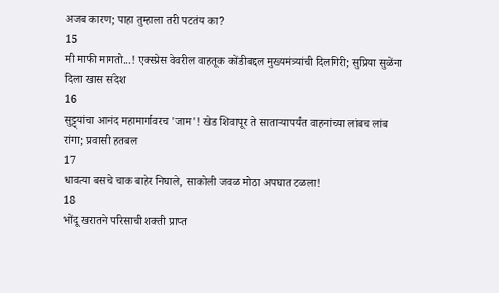अजब कारण; पाहा तुम्हाला तरी पटतंय का?
15
मी माफी मागतो...! एक्स्प्रेस वेवरील वाहतूक कोंडीबद्दल मुख्यमंत्र्यांची दिलगिरी; सुप्रिया सुळेंना दिला खास संदेश
16
सुट्ट्यांचा आनंद महामार्गावरच 'जाम'! खेड शिवापूर ते साताऱ्यापर्यंत वाहनांच्या लांबच लांब रांगा; प्रवासी हतबल
17
धावत्या बसचे चाक बाहेर निघाले, साकोली जवळ मोठा अपघात टळला!
18
भोंदू खरातने परिसाची शक्ती प्राप्त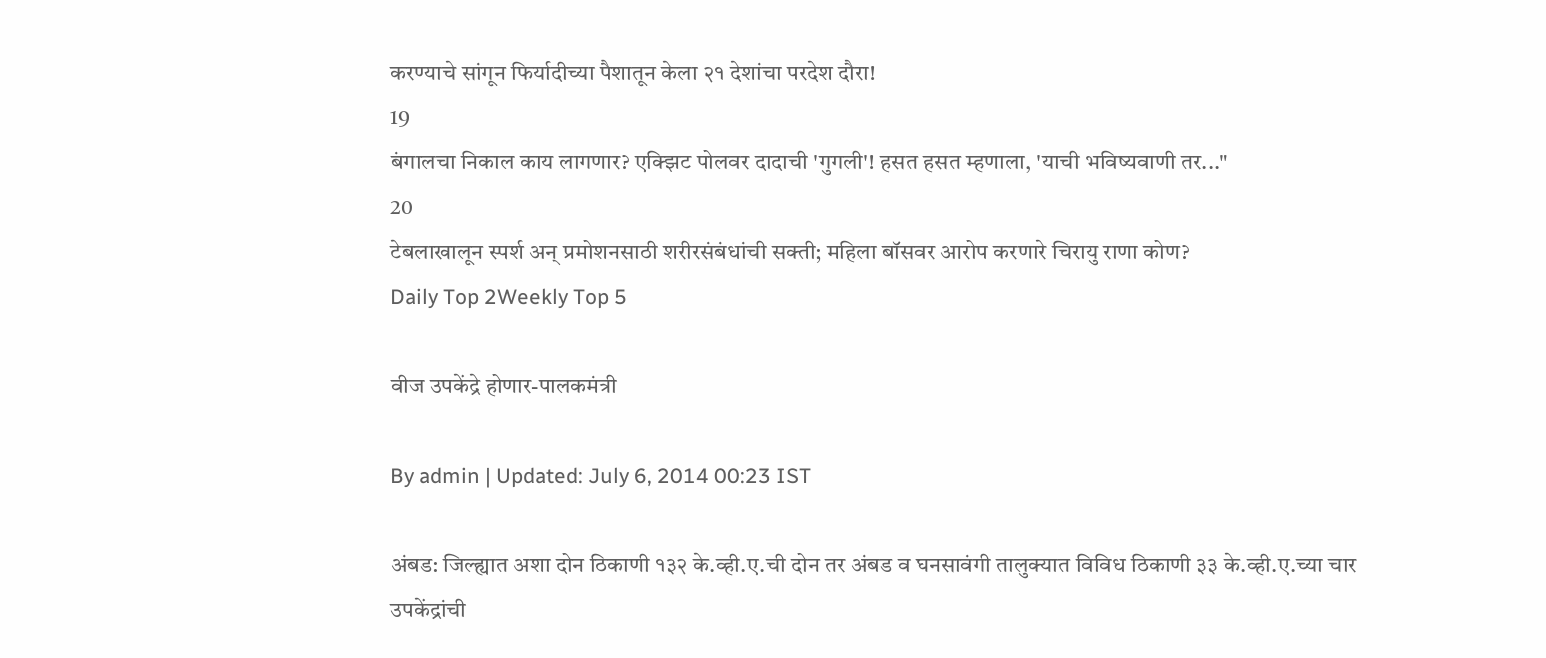करण्याचे सांगून फिर्यादीच्या पैशातून केला २१ देशांचा परदेश दौरा!
19
बंगालचा निकाल काय लागणार? एक्झिट पोलवर दादाची 'गुगली'! हसत हसत म्हणाला, 'याची भविष्यवाणी तर..."
20
टेबलाखालून स्पर्श अन् प्रमोशनसाठी शरीरसंबंधांची सक्ती; महिला बॉसवर आरोप करणारे चिरायु राणा कोण?
Daily Top 2Weekly Top 5

वीज उपकेंद्रे होणार-पालकमंत्री

By admin | Updated: July 6, 2014 00:23 IST

अंबड: जिल्ह्यात अशा दोन ठिकाणी १३२ के.व्ही.ए.ची दोन तर अंबड व घनसावंगी तालुक्यात विविध ठिकाणी ३३ के.व्ही.ए.च्या चार उपकेंद्रांची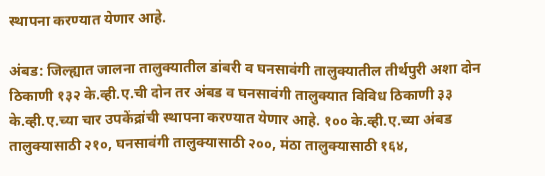स्थापना करण्यात येणार आहे.

अंबड: जिल्ह्यात जालना तालुक्यातील डांबरी व घनसावंगी तालुक्यातील तीर्थपुरी अशा दोन ठिकाणी १३२ के.व्ही.ए.ची दोन तर अंबड व घनसावंगी तालुक्यात विविध ठिकाणी ३३ के.व्ही.ए.च्या चार उपकेंद्रांची स्थापना करण्यात येणार आहे. १०० के.व्ही.ए.च्या अंबड तालुक्यासाठी २१०, घनसावंगी तालुक्यासाठी २००, मंठा तालुक्यासाठी १६४,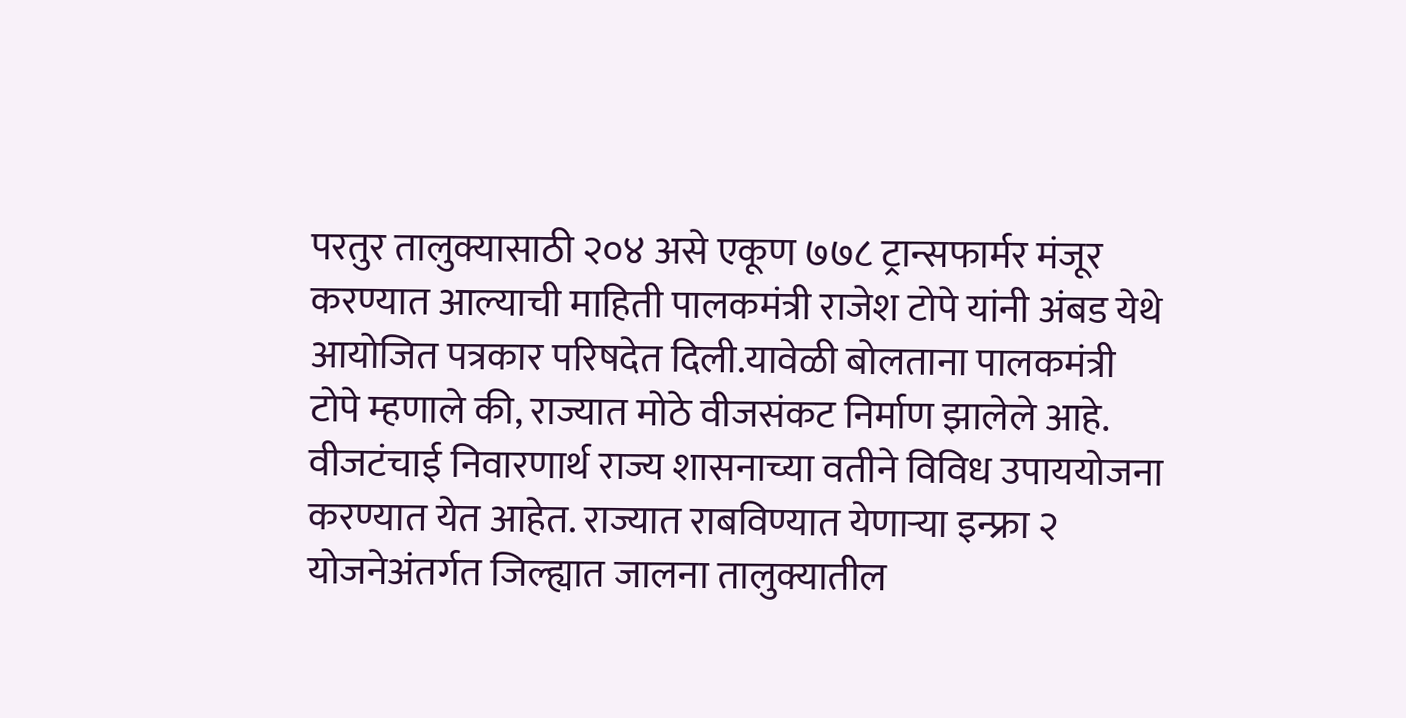परतुर तालुक्यासाठी २०४ असे एकूण ७७८ ट्रान्सफार्मर मंजूर करण्यात आल्याची माहिती पालकमंत्री राजेश टोपे यांनी अंबड येथे आयोजित पत्रकार परिषदेत दिली.यावेळी बोलताना पालकमंत्री टोपे म्हणाले की, राज्यात मोठे वीजसंकट निर्माण झालेले आहे. वीजटंचाई निवारणार्थ राज्य शासनाच्या वतीने विविध उपाययोजना करण्यात येत आहेत. राज्यात राबविण्यात येणाऱ्या इन्फ्रा २ योजनेअंतर्गत जिल्ह्यात जालना तालुक्यातील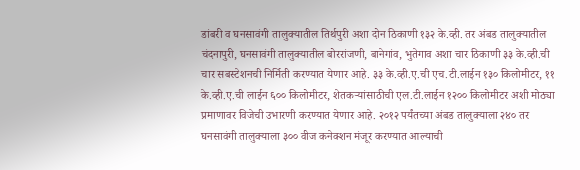डांबरी व घनसावंगी तालुक्यातील तिर्थपुरी अशा दोन ठिकाणी १३२ के.व्ही. तर अंबड तालुक्यातील चंदनापुरी, घनसावंगी तालुक्यातील बोररांजणी, बानेगांव, भुतेगाव अशा चार ठिकाणी ३३ के.व्ही.ची चार सबस्टेशनची निर्मिती करण्यात येणार आहे. ३३ के.व्ही.ए.ची एच.टी.लाईन १३० किलोमीटर, ११ के.व्ही.ए.ची लाईन ६०० किलोमीटर, शेतकऱ्यांसाठीची एल.टी.लाईन १२०० किलोमीटर अशी मोठ्या प्रमाणावर विजेची उभारणी करण्यात येणार आहे. २०१२ पर्यंतच्या अंबड तालुक्याला २४० तर घनसावंगी तालुक्याला ३०० वीज कनेक्शन मंजूर करण्यात आल्याची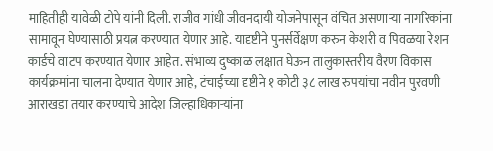माहितीही यावेळी टोपे यांनी दिली. राजीव गांधी जीवनदायी योजनेपासून वंचित असणाऱ्या नागरिकांना सामावून घेण्यासाठी प्रयत्न करण्यात येणार आहे. यादृष्टीने पुनर्सर्वेक्षण करुन केशरी व पिवळया रेशन कार्डचे वाटप करण्यात येणार आहेत. संभाव्य दुष्काळ लक्षात घेऊन तालुकास्तरीय वैरण विकास कार्यक्रमांना चालना देण्यात येणार आहे, टंचाईच्या दृष्टीने १ कोटी ३८ लाख रुपयांचा नवीन पुरवणी आराखडा तयार करण्याचे आदेश जिल्हाधिकाऱ्यांना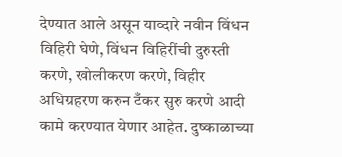देण्यात आले असून याव्दारे नवीन विंधन विहिरी घेणे, विंधन विहिरींची दुरुस्ती करणे, खोलीकरण करणे, विहीर अधिग्रहरण करुन टँकर सुरु करणे आदी कामे करण्यात येणार आहेत. दुष्काळाच्या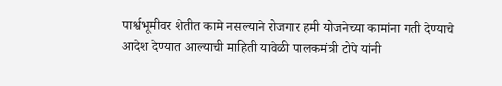पार्श्वभूमीवर शेतीत कामे नसल्याने रोजगार हमी योजनेच्या कामांना गती देण्याचे आदेश देण्यात आल्याची माहिती यावेळी पालकमंत्री टोपे यांनी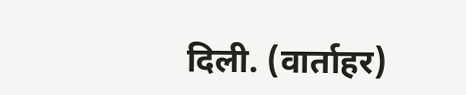दिली. (वार्ताहर)